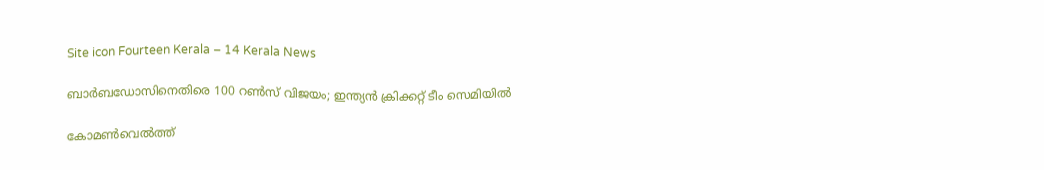Site icon Fourteen Kerala – 14 Kerala News

ബാർബഡോസിനെതിരെ 100 റൺസ് വിജയം; ഇന്ത്യൻ ക്രിക്കറ്റ് ടീം സെമിയിൽ

കോമൺവെൽത്ത്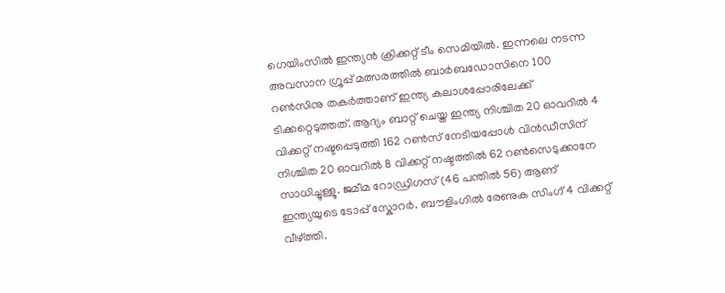ഗെയിംസിൽ ഇന്ത്യൻ ക്രിക്കറ്റ് ടീം സെമിയിൽ. ഇന്നലെ നടന്ന അവസാന ഗ്രൂപ്പ് മത്സരത്തിൽ ബാർബഡോസിനെ 100 റൺസിനു തകർത്താണ് ഇന്ത്യ കലാശപ്പോരിലേക്ക് ടിക്കറ്റെടുത്തത്. ആദ്യം ബാറ്റ് ചെയ്ത ഇന്ത്യ നിശ്ചിത 20 ഓവറിൽ 4 വിക്കറ്റ് നഷ്ടപ്പെടുത്തി 162 റൺസ് നേടിയപ്പോൾ വിൻഡീസിന് നിശ്ചിത 20 ഓവറിൽ 8 വിക്കറ്റ് നഷ്ടത്തിൽ 62 റൺസെടുക്കാനേ സാധിച്ചുള്ളൂ. ജമീമ റോഡ്രിഗസ് (46 പന്തിൽ 56) ആണ് ഇന്ത്യയുടെ ടോപ്പ് സ്കോറർ. ബൗളിംഗിൽ രേണുക സിംഗ് 4 വിക്കറ്റ് വീഴ്ത്തി.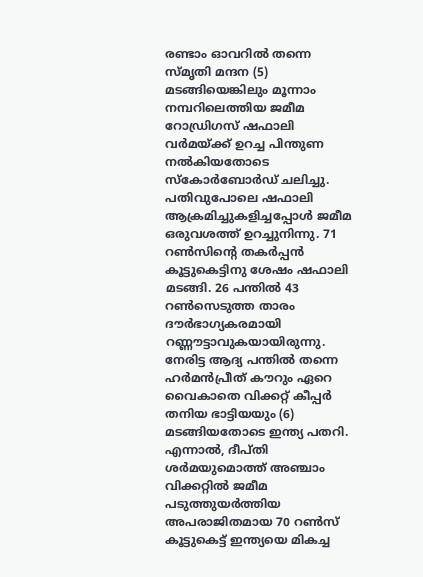രണ്ടാം ഓവറിൽ തന്നെ സ്മൃതി മന്ദന (5) മടങ്ങിയെങ്കിലും മൂന്നാം നമ്പറിലെത്തിയ ജമീമ റോഡ്രിഗസ് ഷഫാലി വർമയ്ക്ക് ഉറച്ച പിന്തുണ നൽകിയതോടെ സ്കോർബോർഡ് ചലിച്ചു. പതിവുപോലെ ഷഫാലി ആക്രമിച്ചുകളിച്ചപ്പോൾ ജമീമ ഒരുവശത്ത് ഉറച്ചുനിന്നു. 71 റൺസിൻ്റെ തകർപ്പൻ കൂട്ടുകെട്ടിനു ശേഷം ഷഫാലി മടങ്ങി. 26 പന്തിൽ 43 റൺസെടുത്ത താരം ദൗർഭാഗ്യകരമായി റണ്ണൗട്ടാവുകയായിരുന്നു. നേരിട്ട ആദ്യ പന്തിൽ തന്നെ ഹർമൻപ്രീത് കൗറും ഏറെ വൈകാതെ വിക്കറ്റ് കീപ്പർ തനിയ ഭാട്ടിയയും (6) മടങ്ങിയതോടെ ഇന്ത്യ പതറി. എന്നാൽ, ദീപ്തി ശർമയുമൊത്ത് അഞ്ചാം വിക്കറ്റിൽ ജമീമ പടുത്തുയർത്തിയ അപരാജിതമായ 70 റൺസ് കൂട്ടുകെട്ട് ഇന്ത്യയെ മികച്ച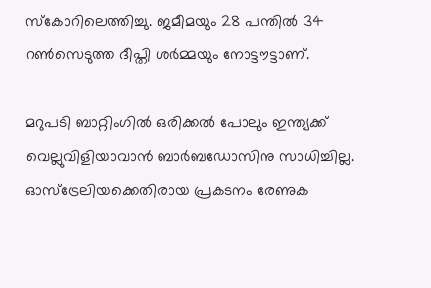സ്കോറിലെത്തിച്ചു. ജമീമയും 28 പന്തിൽ 34 റൺസെടുത്ത ദീപ്തി ശർമ്മയും നോട്ടൗട്ടാണ്.

മറുപടി ബാറ്റിംഗിൽ ഒരിക്കൽ പോലും ഇന്ത്യക്ക് വെല്ലുവിളിയാവാൻ ബാർബഡോസിനു സാധിച്ചില്ല. ഓസ്ട്രേലിയക്കെതിരായ പ്രകടനം രേണുക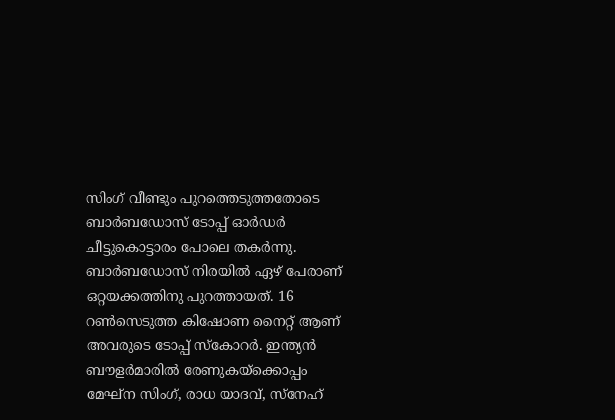സിംഗ് വീണ്ടും പുറത്തെടുത്തതോടെ ബാർബഡോസ് ടോപ്പ് ഓർഡർ ചീട്ടുകൊട്ടാരം പോലെ തകർന്നു. ബാർബഡോസ് നിരയിൽ ഏഴ് പേരാണ് ഒറ്റയക്കത്തിനു പുറത്തായത്. 16 റൺസെടുത്ത കിഷോണ നൈറ്റ് ആണ് അവരുടെ ടോപ്പ് സ്കോറർ. ഇന്ത്യൻ ബൗളർമാരിൽ രേണുകയ്ക്കൊപ്പം മേഘ്ന സിംഗ്, രാധ യാദവ്, സ്നേഹ്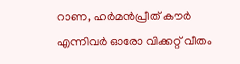റാണ, ഹർമൻപ്രീത് കൗർ എന്നിവർ ഓരോ വിക്കറ്റ് വീതം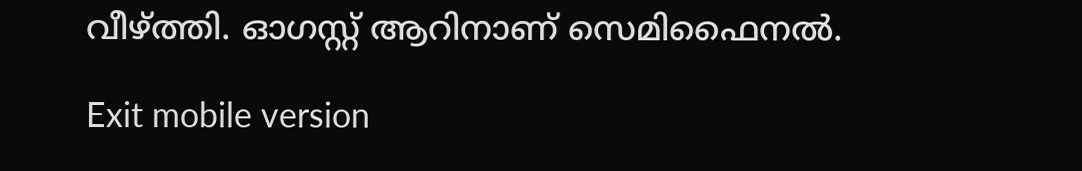വീഴ്ത്തി. ഓഗസ്റ്റ് ആറിനാണ് സെമിഫൈനൽ.

Exit mobile version